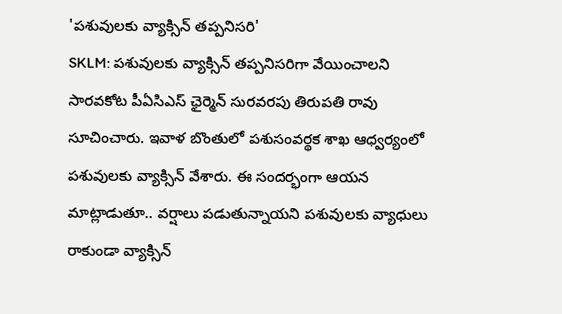'పశువులకు వ్యాక్సిన్ తప్పనిసరి'
SKLM: పశువులకు వ్యాక్సిన్ తప్పనిసరిగా వేయించాలని సారవకోట పీఏసిఎస్ ఛైర్మెన్ సురవరపు తిరుపతి రావు సూచించారు. ఇవాళ బొంతులో పశుసంవర్థక శాఖ ఆధ్వర్యంలో పశువులకు వ్యాక్సిన్ వేశారు. ఈ సందర్భంగా ఆయన మాట్లాడుతూ.. వర్షాలు పడుతున్నాయని పశువులకు వ్యాధులు రాకుండా వ్యాక్సిన్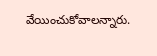వేయించుకోవాలన్నారు.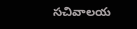సచివాలయ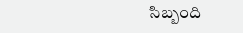సిబ్బంది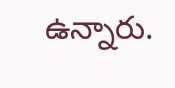ఉన్నారు.